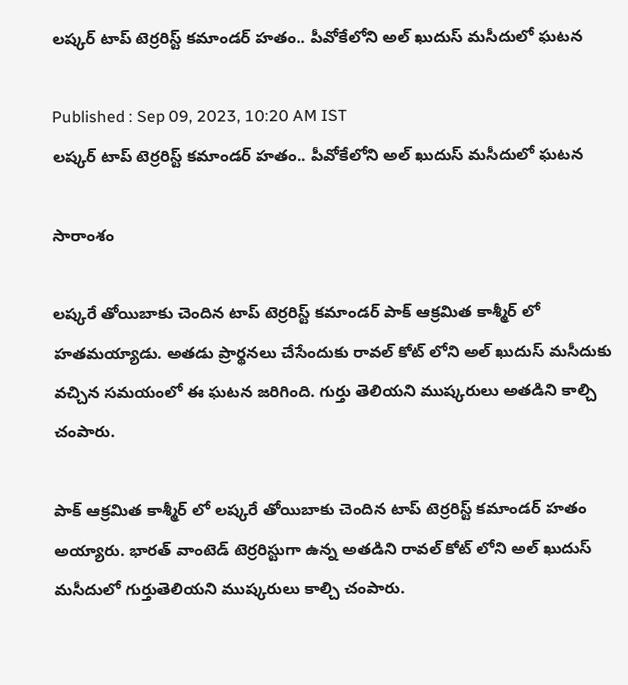లష్కర్ టాప్ టెర్రరిస్ట్ కమాండర్ హతం.. పీవోకేలోని అల్ ఖుదుస్ మసీదులో ఘటన

Published : Sep 09, 2023, 10:20 AM IST
లష్కర్ టాప్ టెర్రరిస్ట్ కమాండర్ హతం.. పీవోకేలోని అల్ ఖుదుస్ మసీదులో ఘటన

సారాంశం

లష్కరే తోయిబాకు చెందిన టాప్ టెర్రరిస్ట్ కమాండర్ పాక్ ఆక్రమిత కాశ్మీర్ లో హతమయ్యాడు. అతడు ప్రార్థనలు చేసేందుకు రావల్ కోట్ లోని అల్ ఖుదుస్ మసీదుకు వచ్చిన సమయంలో ఈ ఘటన జరిగింది. గుర్తు తెలియని ముష్కరులు అతడిని కాల్చి చంపారు.

పాక్ ఆక్రమిత కాశ్మీర్ లో లష్కరే తోయిబాకు చెందిన టాప్ టెర్రరిస్ట్ కమాండర్ హతం అయ్యారు. భారత్ వాంటెడ్ టెర్రరిస్టుగా ఉన్న అతడిని రావల్ కోట్ లోని అల్ ఖుదుస్ మసీదులో గుర్తుతెలియని ముష్కరులు కాల్చి చంపారు.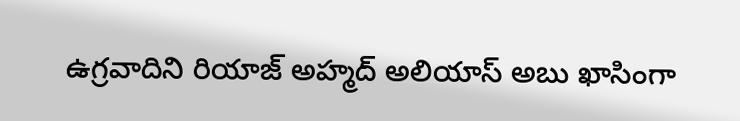ఉగ్రవాదిని రియాజ్ అహ్మద్ అలియాస్ అబు ఖాసింగా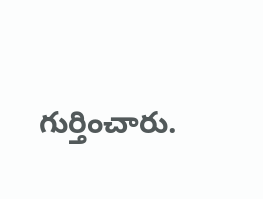గుర్తించారు.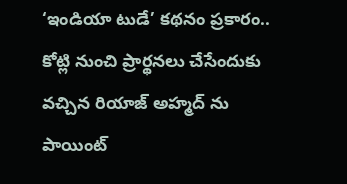‘ఇండియా టుడే’ కథనం ప్రకారం.. కోట్లి నుంచి ప్రార్థనలు చేసేందుకు వచ్చిన రియాజ్ అహ్మద్ ను పాయింట్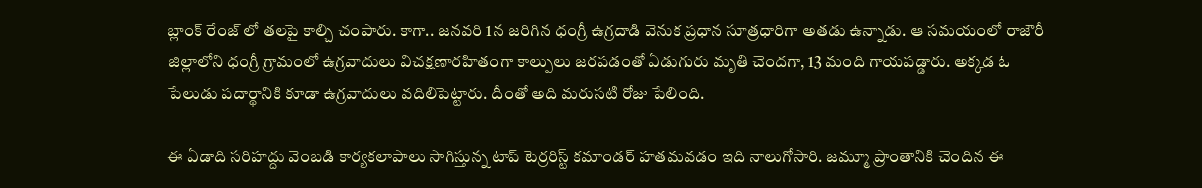బ్లాంక్ రేంజ్ లో తలపై కాల్చి చంపారు. కాగా.. జనవరి 1న జరిగిన ధంగ్రీ ఉగ్రదాడి వెనుక ప్రధాన సూత్రధారిగా అతడు ఉన్నాడు. ఆ సమయంలో రాజౌరీ జిల్లాలోని ధంగ్రీ గ్రామంలో ఉగ్రవాదులు విచక్షణారహితంగా కాల్పులు జరపడంతో ఏడుగురు మృతి చెందగా, 13 మంది గాయపడ్డారు. అక్కడ ఓ పేలుడు పదార్థానికి కూడా ఉగ్రవాదులు వదిలిపెట్టారు. దీంతో అది మరుసటి రోజు పేలింది.

ఈ ఏడాది సరిహద్దు వెంబడి కార్యకలాపాలు సాగిస్తున్న టాప్ టెర్రరిస్ట్ కమాండర్ హతమవడం ఇది నాలుగోసారి. జమ్మూ ప్రాంతానికి చెందిన ఈ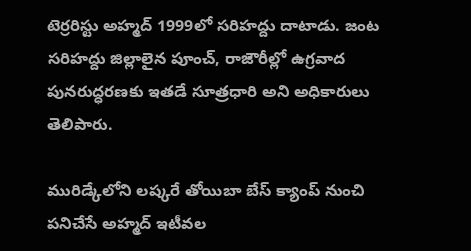టెర్రరిస్టు అహ్మద్ 1999లో సరిహద్దు దాటాడు. జంట సరిహద్దు జిల్లాలైన పూంచ్, రాజౌరీల్లో ఉగ్రవాద పునరుద్ధరణకు ఇతడే సూత్రధారి అని అధికారులు తెలిపారు.

మురిడ్కేలోని లష్కరే తోయిబా బేస్ క్యాంప్ నుంచి పనిచేసే అహ్మద్ ఇటీవల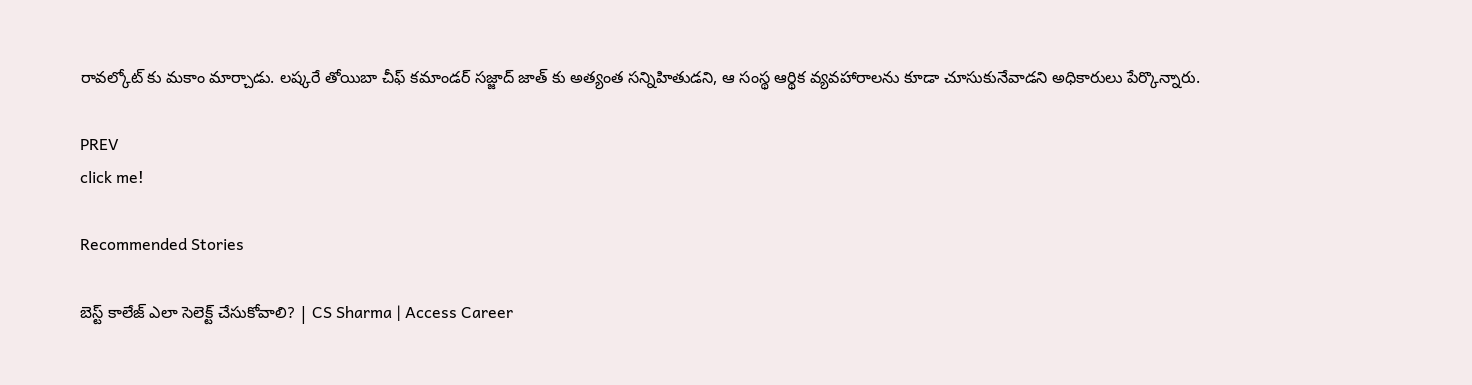రావల్కోట్ కు మకాం మార్చాడు. లష్కరే తోయిబా చీఫ్ కమాండర్ సజ్జాద్ జాత్ కు అత్యంత సన్నిహితుడని, ఆ సంస్థ ఆర్థిక వ్యవహారాలను కూడా చూసుకునేవాడని అధికారులు పేర్కొన్నారు.

PREV
click me!

Recommended Stories

బెస్ట్ కాలేజ్ ఎలా సెలెక్ట్ చేసుకోవాలి? | CS Sharma | Access Career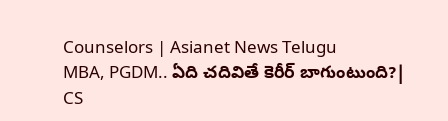Counselors | Asianet News Telugu
MBA, PGDM.. ఏది చదివితే కెరీర్ బాగుంటుంది?| CS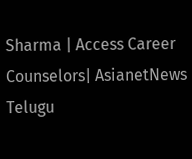Sharma | Access Career Counselors| AsianetNews Telugu